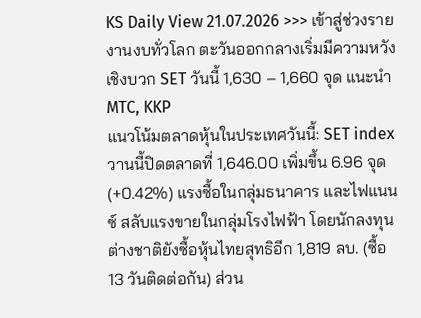KS Daily View 21.07.2026 >>> เข้าสู่ช่วงรายงานงบทั่วโลก ตะวันออกกลางเริ่มมีความหวังเชิงบวก SET วันนี้ 1,630 – 1,660 จุด แนะนำ MTC, KKP
แนวโน้มตลาดหุ้นในประเทศวันนี้: SET index วานนี้ปิดตลาดที่ 1,646.00 เพิ่มขึ้น 6.96 จุด (+0.42%) แรงซื้อในกลุ่มธนาคาร และไฟแนนซ์ สลับแรงขายในกลุ่มโรงไฟฟ้า โดยนักลงทุนต่างชาติยังซื้อหุ้นไทยสุทธิอีก 1,819 ลบ. (ซื้อ 13 วันติดต่อกัน) ส่วน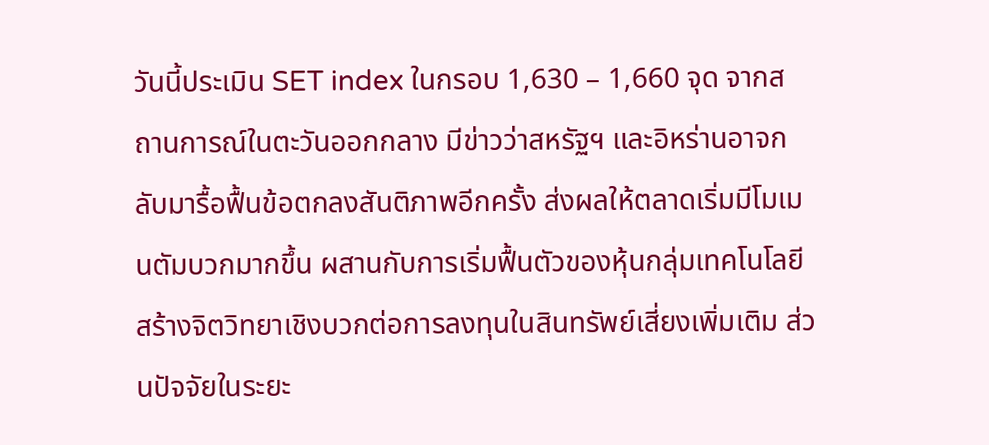วันนี้ประเมิน SET index ในกรอบ 1,630 – 1,660 จุด จากสถานการณ์ในตะวันออกกลาง มีข่าวว่าสหรัฐฯ และอิหร่านอาจกลับมารื้อฟื้นข้อตกลงสันติภาพอีกครั้ง ส่งผลให้ตลาดเริ่มมีโมเมนตัมบวกมากขึ้น ผสานกับการเริ่มฟื้นตัวของหุ้นกลุ่มเทคโนโลยี สร้างจิตวิทยาเชิงบวกต่อการลงทุนในสินทรัพย์เสี่ยงเพิ่มเติม ส่วนปัจจัยในระยะ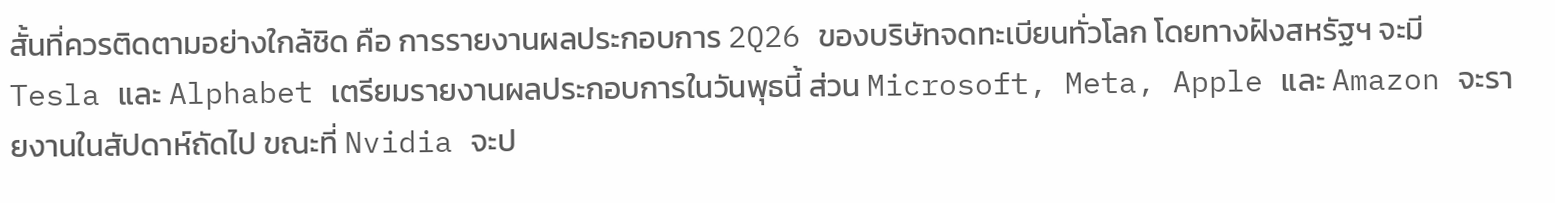สั้นที่ควรติดตามอย่างใกล้ชิด คือ การรายงานผลประกอบการ 2Q26 ของบริษัทจดทะเบียนทั่วโลก โดยทางฝังสหรัฐฯ จะมี Tesla และ Alphabet เตรียมรายงานผลประกอบการในวันพุธนี้ ส่วน Microsoft, Meta, Apple และ Amazon จะรายงานในสัปดาห์ถัดไป ขณะที่ Nvidia จะป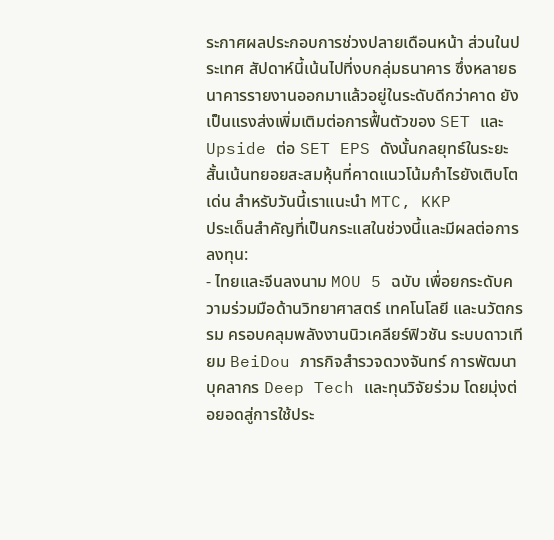ระกาศผลประกอบการช่วงปลายเดือนหน้า ส่วนในประเทศ สัปดาห์นี้เน้นไปที่งบกลุ่มธนาคาร ซึ่งหลายธนาคารรายงานออกมาแล้วอยู่ในระดับดีกว่าคาด ยังเป็นแรงส่งเพิ่มเติมต่อการฟื้นตัวของ SET และ Upside ต่อ SET EPS ดังนั้นกลยุทธ์ในระยะสั้นเน้นทยอยสะสมหุ้นที่คาดแนวโน้มกำไรยังเติบโตเด่น สำหรับวันนี้เราแนะนำ MTC, KKP
ประเด็นสำคัญที่เป็นกระแสในช่วงนี้และมีผลต่อการลงทุน:
- ไทยและจีนลงนาม MOU 5 ฉบับ เพื่อยกระดับความร่วมมือด้านวิทยาศาสตร์ เทคโนโลยี และนวัตกรรม ครอบคลุมพลังงานนิวเคลียร์ฟิวชัน ระบบดาวเทียม BeiDou ภารกิจสำรวจดวงจันทร์ การพัฒนาบุคลากร Deep Tech และทุนวิจัยร่วม โดยมุ่งต่อยอดสู่การใช้ประ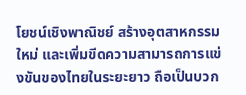โยชน์เชิงพาณิชย์ สร้างอุตสาหกรรมใหม่ และเพิ่มขีดความสามารถการแข่งขันของไทยในระยะยาว ถือเป็นบวก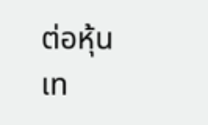ต่อหุ้นเท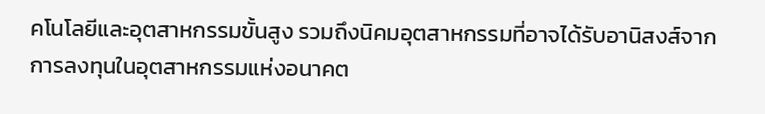คโนโลยีและอุตสาหกรรมขั้นสูง รวมถึงนิคมอุตสาหกรรมที่อาจได้รับอานิสงส์จากการลงทุนในอุตสาหกรรมแห่งอนาคต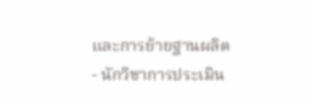และการย้ายฐานผลิต
- นักวิชาการประเมิน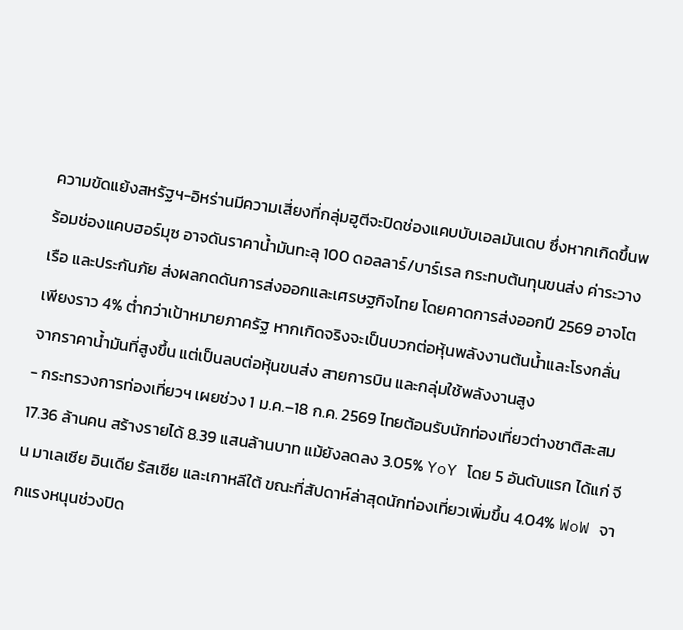ความขัดแย้งสหรัฐฯ-อิหร่านมีความเสี่ยงที่กลุ่มฮูตีจะปิดช่องแคบบับเอลมันเดบ ซึ่งหากเกิดขึ้นพร้อมช่องแคบฮอร์มุซ อาจดันราคาน้ำมันทะลุ 100 ดอลลาร์/บาร์เรล กระทบต้นทุนขนส่ง ค่าระวางเรือ และประกันภัย ส่งผลกดดันการส่งออกและเศรษฐกิจไทย โดยคาดการส่งออกปี 2569 อาจโตเพียงราว 4% ต่ำกว่าเป้าหมายภาครัฐ หากเกิดจริงจะเป็นบวกต่อหุ้นพลังงานต้นน้ำและโรงกลั่น จากราคาน้ำมันที่สูงขึ้น แต่เป็นลบต่อหุ้นขนส่ง สายการบิน และกลุ่มใช้พลังงานสูง
- กระทรวงการท่องเที่ยวฯ เผยช่วง 1 ม.ค.–18 ก.ค. 2569 ไทยต้อนรับนักท่องเที่ยวต่างชาติสะสม 17.36 ล้านคน สร้างรายได้ 8.39 แสนล้านบาท แม้ยังลดลง 3.05% YoY โดย 5 อันดับแรก ได้แก่ จีน มาเลเซีย อินเดีย รัสเซีย และเกาหลีใต้ ขณะที่สัปดาห์ล่าสุดนักท่องเที่ยวเพิ่มขึ้น 4.04% WoW จากแรงหนุนช่วงปิด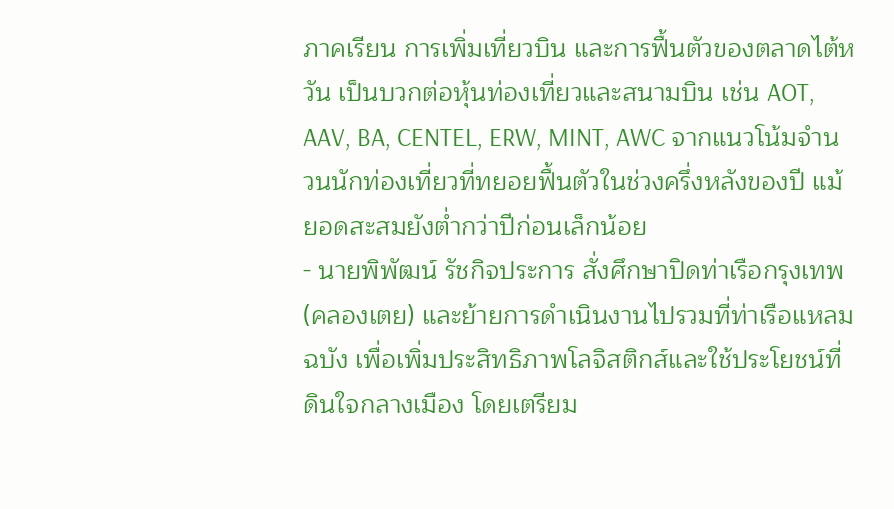ภาคเรียน การเพิ่มเที่ยวบิน และการฟื้นตัวของตลาดไต้หวัน เป็นบวกต่อหุ้นท่องเที่ยวและสนามบิน เช่น AOT, AAV, BA, CENTEL, ERW, MINT, AWC จากแนวโน้มจำนวนนักท่องเที่ยวที่ทยอยฟื้นตัวในช่วงครึ่งหลังของปี แม้ยอดสะสมยังต่ำกว่าปีก่อนเล็กน้อย
- นายพิพัฒน์ รัชกิจประการ สั่งศึกษาปิดท่าเรือกรุงเทพ (คลองเตย) และย้ายการดำเนินงานไปรวมที่ท่าเรือแหลมฉบัง เพื่อเพิ่มประสิทธิภาพโลจิสติกส์และใช้ประโยชน์ที่ดินใจกลางเมือง โดยเตรียม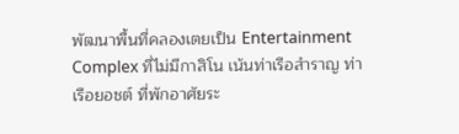พัฒนาพื้นที่คลองเตยเป็น Entertainment Complex ที่ไม่มีกาสิโน เน้นท่าเรือสำราญ ท่าเรือยอชต์ ที่พักอาศัยระ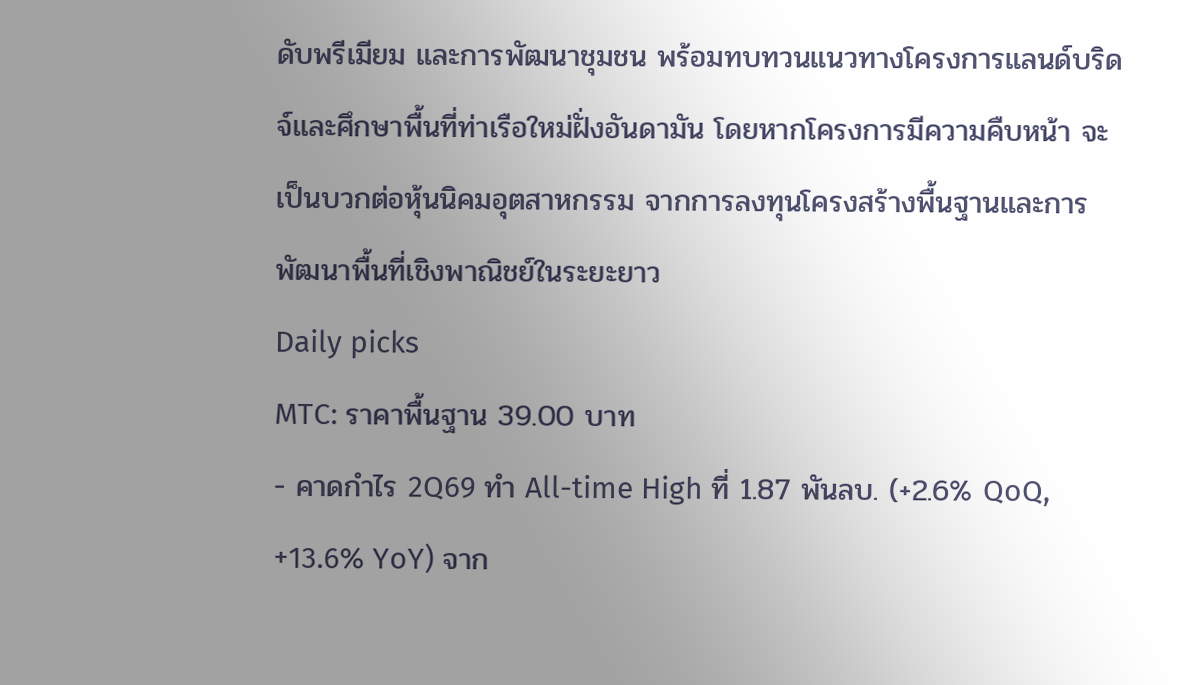ดับพรีเมียม และการพัฒนาชุมชน พร้อมทบทวนแนวทางโครงการแลนด์บริดจ์และศึกษาพื้นที่ท่าเรือใหม่ฝั่งอันดามัน โดยหากโครงการมีความคืบหน้า จะเป็นบวกต่อหุ้นนิคมอุตสาหกรรม จากการลงทุนโครงสร้างพื้นฐานและการพัฒนาพื้นที่เชิงพาณิชย์ในระยะยาว
Daily picks
MTC: ราคาพื้นฐาน 39.00 บาท
- คาดกำไร 2Q69 ทำ All-time High ที่ 1.87 พันลบ. (+2.6% QoQ, +13.6% YoY) จาก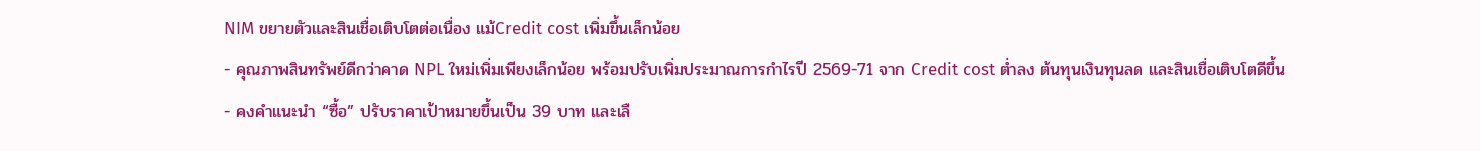NIM ขยายตัวและสินเชื่อเติบโตต่อเนื่อง แม้Credit cost เพิ่มขึ้นเล็กน้อย
- คุณภาพสินทรัพย์ดีกว่าคาด NPL ใหม่เพิ่มเพียงเล็กน้อย พร้อมปรับเพิ่มประมาณการกำไรปี 2569-71 จาก Credit cost ต่ำลง ต้นทุนเงินทุนลด และสินเชื่อเติบโตดีขึ้น
- คงคำแนะนำ “ซื้อ” ปรับราคาเป้าหมายขึ้นเป็น 39 บาท และเลื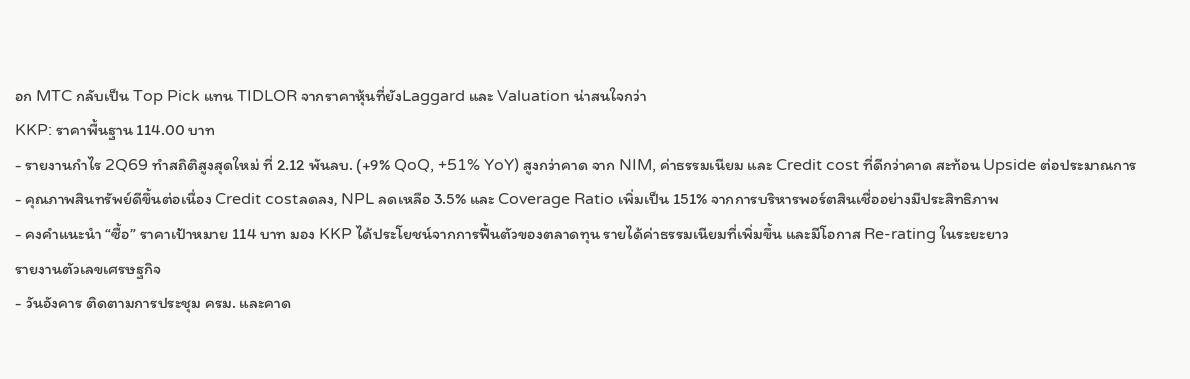อก MTC กลับเป็น Top Pick แทน TIDLOR จากราคาหุ้นที่ยังLaggard และ Valuation น่าสนใจกว่า
KKP: ราคาพื้นฐาน 114.00 บาท
- รายงานกำไร 2Q69 ทำสถิติสูงสุดใหม่ ที่ 2.12 พันลบ. (+9% QoQ, +51% YoY) สูงกว่าคาด จาก NIM, ค่าธรรมเนียม และ Credit cost ที่ดีกว่าคาด สะท้อน Upside ต่อประมาณการ
- คุณภาพสินทรัพย์ดีขึ้นต่อเนื่อง Credit costลดลง, NPL ลดเหลือ 3.5% และ Coverage Ratio เพิ่มเป็น 151% จากการบริหารพอร์ตสินเชื่ออย่างมีประสิทธิภาพ
- คงคำแนะนำ “ซื้อ” ราคาเป้าหมาย 114 บาท มอง KKP ได้ประโยชน์จากการฟื้นตัวของตลาดทุน รายได้ค่าธรรมเนียมที่เพิ่มขึ้น และมีโอกาส Re-rating ในระยะยาว
รายงานตัวเลขเศรษฐกิจ
- วันอังคาร ติดตามการประชุม ครม. และคาด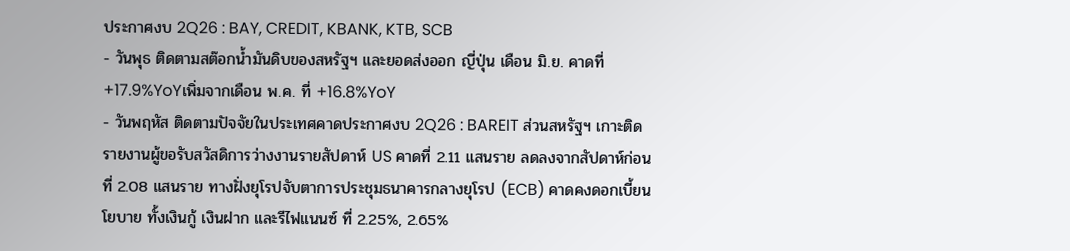ประกาศงบ 2Q26 : BAY, CREDIT, KBANK, KTB, SCB
- วันพุธ ติดตามสต๊อกน้ำมันดิบของสหรัฐฯ และยอดส่งออก ญี่ปุ่น เดือน มิ.ย. คาดที่ +17.9%YoYเพิ่มจากเดือน พ.ค. ที่ +16.8%YoY
- วันพฤหัส ติดตามปัจจัยในประเทศคาดประกาศงบ 2Q26 : BAREIT ส่วนสหรัฐฯ เกาะติดรายงานผู้ขอรับสวัสดิการว่างงานรายสัปดาห์ US คาดที่ 2.11 แสนราย ลดลงจากสัปดาห์ก่อนที่ 2.08 แสนราย ทางฝั่งยุโรปจับตาการประชุมธนาคารกลางยุโรป (ECB) คาดคงดอกเบี้ยนโยบาย ทั้งเงินกู้ เงินฝาก และรีไฟแนนซ์ ที่ 2.25%, 2.65%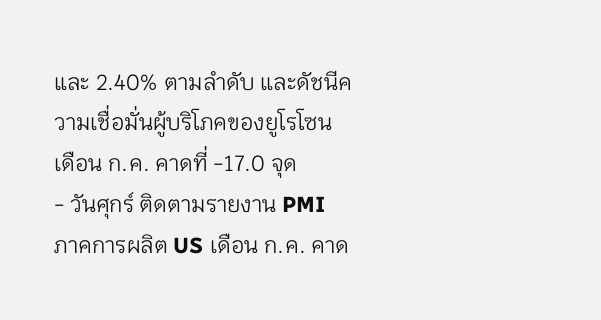และ 2.40% ตามลำดับ และดัชนีความเชื่อมั่นผู้บริโภคของยูโรโซน เดือน ก.ค. คาดที่ -17.0 จุด
- วันศุกร์ ติดตามรายงาน PMI ภาคการผลิต US เดือน ก.ค. คาด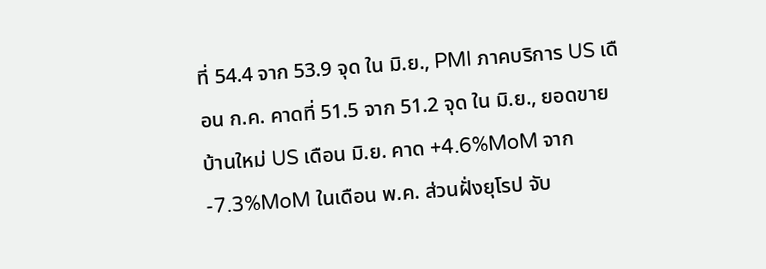ที่ 54.4 จาก 53.9 จุด ใน มิ.ย., PMI ภาคบริการ US เดือน ก.ค. คาดที่ 51.5 จาก 51.2 จุด ใน มิ.ย., ยอดขายบ้านใหม่ US เดือน มิ.ย. คาด +4.6%MoM จาก -7.3%MoM ในเดือน พ.ค. ส่วนฝั่งยุโรป จับ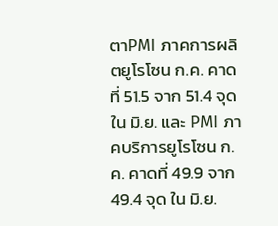ตาPMI ภาคการผลิตยูโรโซน ก.ค. คาดที่ 51.5 จาก 51.4 จุด ใน มิ.ย. และ PMI ภาคบริการยูโรโซน ก.ค. คาดที่ 49.9 จาก 49.4 จุด ใน มิ.ย.